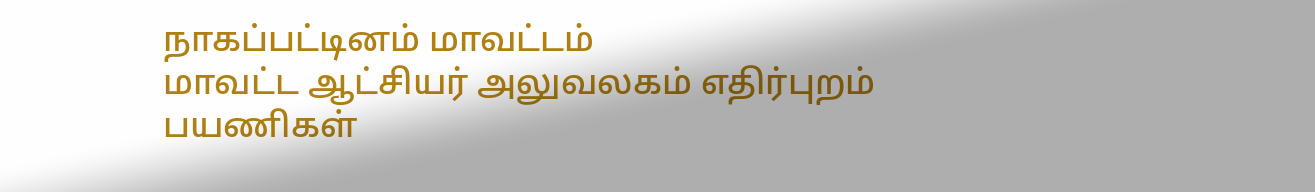நாகப்பட்டினம் மாவட்டம்
மாவட்ட ஆட்சியர் அலுவலகம் எதிர்புறம் பயணிகள்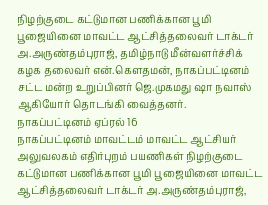நிழற்குடை கட்டுமான பணிக்கான பூமி பூஜையினை மாவட்ட ஆட்சித்தலைவர் டாக்டர் அ.அருண்தம்புராஜ், தமிழ்நாடு மீன்வளர்ச்சிக் கழக தலைவர் என்.கௌதமன், நாகப்பட்டினம் சட்ட மன்ற உறுப்பினர் ஜெ.முகமது ஷா நவாஸ் ஆகியோர் தொடங்கி வைத்தனர்.
நாகப்பட்டினம் ஏப்ரல் 16
நாகப்பட்டினம் மாவட்டம் மாவட்ட ஆட்சியர் அலுவலகம் எதிர்புறம் பயணிகள் நிழற்குடை கட்டுமான பணிக்கான பூமி பூஜையினை மாவட்ட ஆட்சித்தலைவர் டாக்டர் அ.அருண்தம்புராஜ்,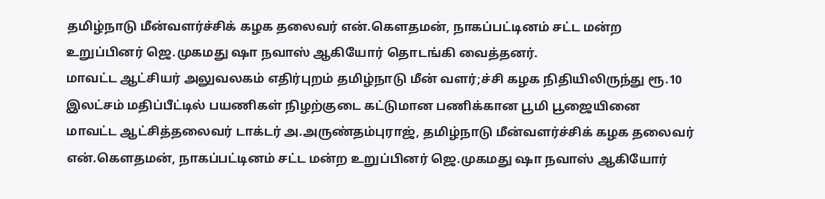தமிழ்நாடு மீன்வளர்ச்சிக் கழக தலைவர் என்.கௌதமன், நாகப்பட்டினம் சட்ட மன்ற உறுப்பினர் ஜெ.முகமது ஷா நவாஸ் ஆகியோர் தொடங்கி வைத்தனர்.
மாவட்ட ஆட்சியர் அலுவலகம் எதிர்புறம் தமிழ்நாடு மீன் வளர்;ச்சி கழக நிதியிலிருந்து ரூ.10 இலட்சம் மதிப்பீட்டில் பயணிகள் நிழற்குடை கட்டுமான பணிக்கான பூமி பூஜையினை மாவட்ட ஆட்சித்தலைவர் டாக்டர் அ.அருண்தம்புராஜ், தமிழ்நாடு மீன்வளர்ச்சிக் கழக தலைவர் என்.கௌதமன், நாகப்பட்டினம் சட்ட மன்ற உறுப்பினர் ஜெ.முகமது ஷா நவாஸ் ஆகியோர்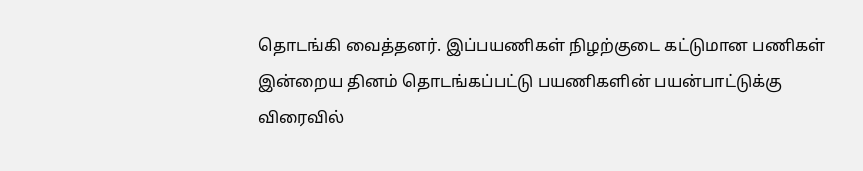தொடங்கி வைத்தனர். இப்பயணிகள் நிழற்குடை கட்டுமான பணிகள் இன்றைய தினம் தொடங்கப்பட்டு பயணிகளின் பயன்பாட்டுக்கு விரைவில்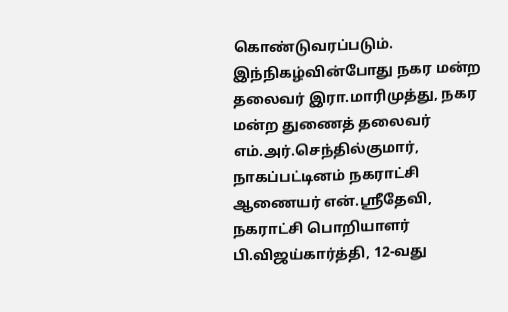கொண்டுவரப்படும்.
இந்நிகழ்வின்போது நகர மன்ற தலைவர் இரா.மாரிமுத்து, நகர மன்ற துணைத் தலைவர் எம்.அர்.செந்தில்குமார், நாகப்பட்டினம் நகராட்சி ஆணையர் என்.ஸ்ரீதேவி, நகராட்சி பொறியாளர் பி.விஜய்கார்த்தி, 12-வது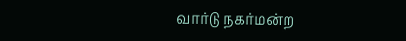வார்டு நகர்மன்ற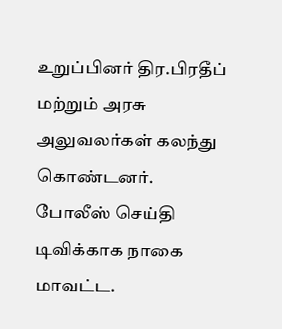உறுப்பினர் திர.பிரதீப் மற்றும் அரசு அலுவலர்கள் கலந்து கொண்டனர்.
போலீஸ் செய்தி
டிவிக்காக நாகை
மாவட்ட.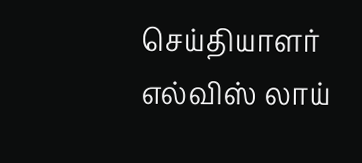செய்தியாளர்
எல்விஸ் லாய்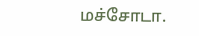மச்சோடா.